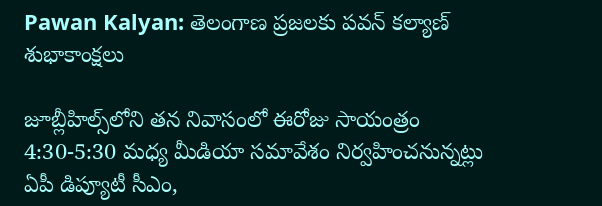Pawan Kalyan: తెలంగాణ ప్రజలకు పవన్ కల్యాణ్ శుభాకాంక్షలు

జూబ్లీహిల్స్‌లోని తన నివాసంలో ఈరోజు సాయంత్రం 4:30-5:30 మధ్య మీడియా సమావేశం నిర్వహించనున్నట్లు ఏపీ డిప్యూటీ సీఎం,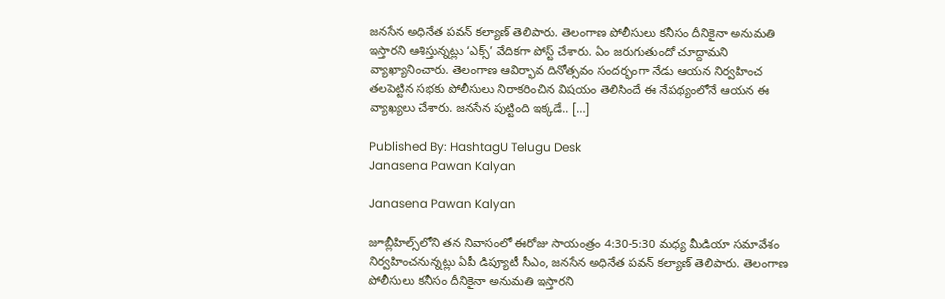జనసేన అధినేత పవన్‌ కల్యాణ్‌ తెలిపారు. తెలంగాణ పోలీసులు కనీసం దీనికైనా అనుమతి ఇస్తారని ఆశిస్తున్నట్లు ‘ఎక్స్‌’ వేదికగా పోస్ట్‌ చేశారు. ఏం జరుగుతుందో చూద్దామని వ్యాఖ్యానించారు. తెలంగాణ ఆవిర్భావ దినోత్సవం సందర్భంగా నేడు ఆయన నిర్వహించ తలపెట్టిన సభకు పోలీసులు నిరాకరించిన విషయం తెలిసిందే ఈ నేపథ్యంలోనే ఆయన ఈ వ్యాఖ్యలు చేశారు. జనసేన పుట్టింది ఇక్కడే.. […]

Published By: HashtagU Telugu Desk
Janasena Pawan Kalyan

Janasena Pawan Kalyan

జూబ్లీహిల్స్‌లోని తన నివాసంలో ఈరోజు సాయంత్రం 4:30-5:30 మధ్య మీడియా సమావేశం నిర్వహించనున్నట్లు ఏపీ డిప్యూటీ సీఎం, జనసేన అధినేత పవన్‌ కల్యాణ్‌ తెలిపారు. తెలంగాణ పోలీసులు కనీసం దీనికైనా అనుమతి ఇస్తారని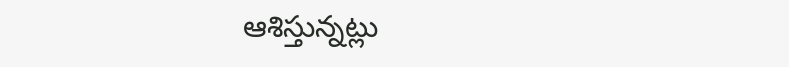ఆశిస్తున్నట్లు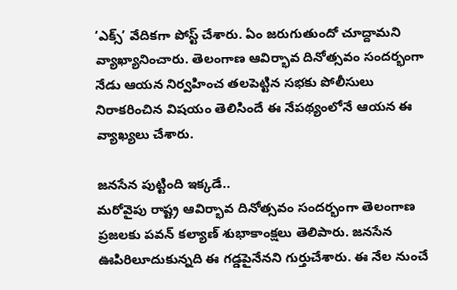‘ఎక్స్‌’ వేదికగా పోస్ట్‌ చేశారు. ఏం జరుగుతుందో చూద్దామని వ్యాఖ్యానించారు. తెలంగాణ ఆవిర్భావ దినోత్సవం సందర్భంగా నేడు ఆయన నిర్వహించ తలపెట్టిన సభకు పోలీసులు నిరాకరించిన విషయం తెలిసిందే ఈ నేపథ్యంలోనే ఆయన ఈ వ్యాఖ్యలు చేశారు.

జనసేన పుట్టింది ఇక్కడే..
మరోవైపు రాష్ట్ర ఆవిర్భావ దినోత్సవం సందర్భంగా తెలంగాణ ప్రజలకు పవన్‌ కల్యాణ్‌ శుభాకాంక్షలు తెలిపారు. జనసేన ఊపిరిలూదుకున్నది ఈ గడ్డపైనేనని గుర్తుచేశారు. ఈ నేల నుంచే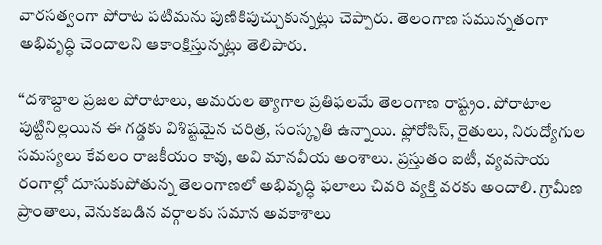వారసత్వంగా పోరాట పటిమను పుణికిపుచ్చుకున్నట్లు చెప్పారు. తెలంగాణ సమున్నతంగా అభివృద్ధి చెందాలని ఆకాంక్షిస్తున్నట్లు తెలిపారు.

‘‘దశాబ్దాల ప్రజల పోరాటాలు, అమరుల త్యాగాల ప్రతిఫలమే తెలంగాణ రాష్ట్రం. పోరాటాల పుట్టినిల్లయిన ఈ గడ్డకు విశిష్టమైన చరిత్ర, సంస్కృతి ఉన్నాయి. ఫ్లోరోసిస్, రైతులు, నిరుద్యోగుల సమస్యలు కేవలం రాజకీయం కావు, అవి మానవీయ అంశాలు. ప్రస్తుతం ఐటీ, వ్యవసాయ రంగాల్లో దూసుకుపోతున్న తెలంగాణలో అభివృద్ధి ఫలాలు చివరి వ్యక్తి వరకు అందాలి. గ్రామీణ ప్రాంతాలు, వెనుకబడిన వర్గాలకు సమాన అవకాశాలు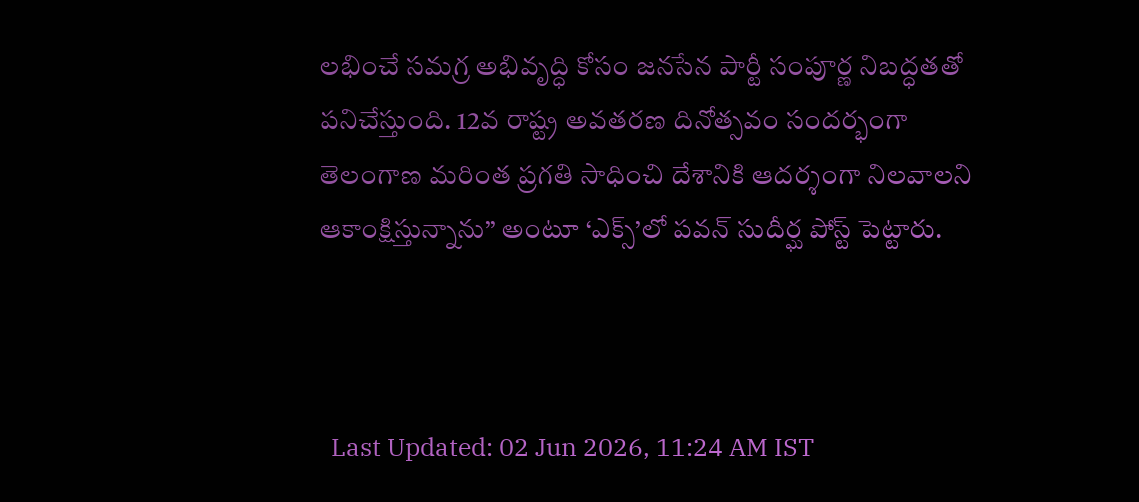లభించే సమగ్ర అభివృద్ధి కోసం జనసేన పార్టీ సంపూర్ణ నిబద్ధతతో పనిచేస్తుంది. 12వ రాష్ట్ర అవతరణ దినోత్సవం సందర్భంగా తెలంగాణ మరింత ప్రగతి సాధించి దేశానికి ఆదర్శంగా నిలవాలని ఆకాంక్షిస్తున్నాను’’ అంటూ ‘ఎక్స్’లో పవన్ సుదీర్ఘ పోస్ట్ పెట్టారు.



  Last Updated: 02 Jun 2026, 11:24 AM IST